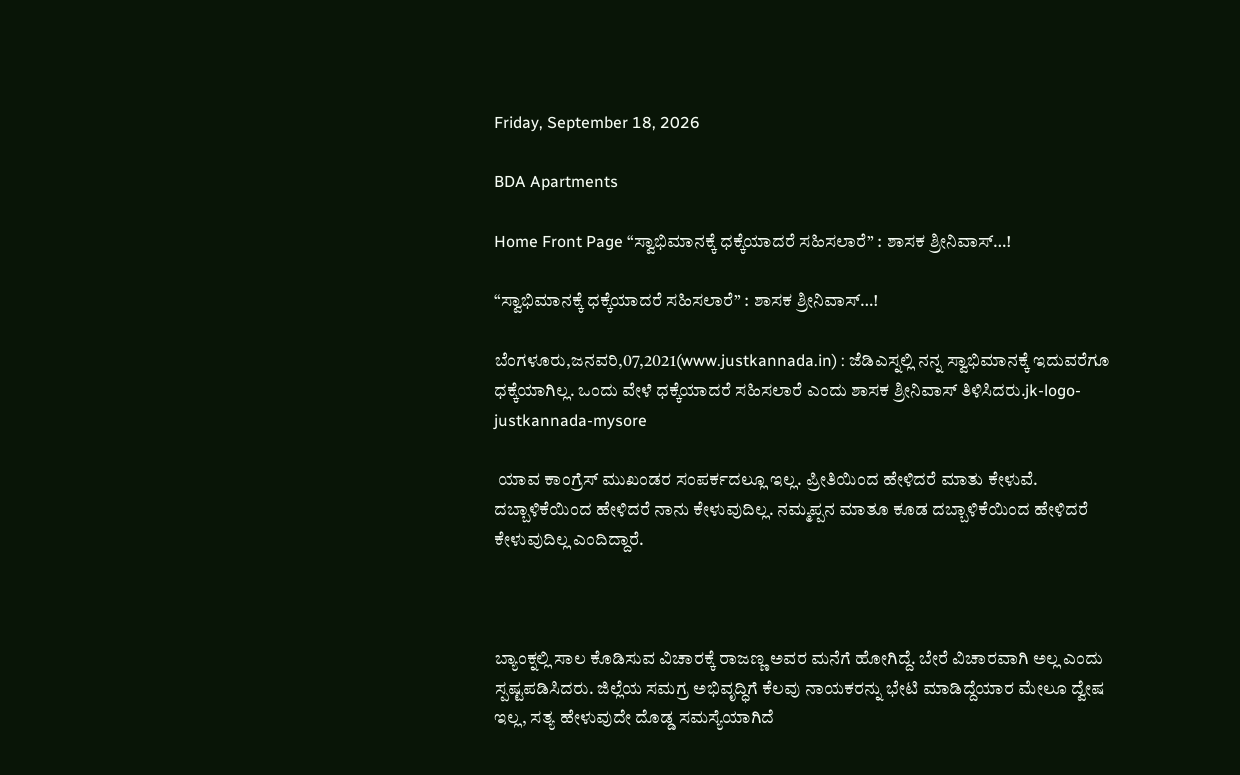Friday, September 18, 2026

BDA Apartments

Home Front Page “ಸ್ವಾಭಿಮಾನಕ್ಕೆ ಧಕ್ಕೆಯಾದರೆ ಸಹಿಸಲಾರೆ” : ಶಾಸಕ ಶ್ರೀನಿವಾಸ್…!

“ಸ್ವಾಭಿಮಾನಕ್ಕೆ ಧಕ್ಕೆಯಾದರೆ ಸಹಿಸಲಾರೆ” : ಶಾಸಕ ಶ್ರೀನಿವಾಸ್…!

ಬೆಂಗಳೂರು,ಜನವರಿ,07,2021(www.justkannada.in) : ಜೆಡಿಎಸ್ನಲ್ಲಿ ನನ್ನ ಸ್ವಾಭಿಮಾನಕ್ಕೆ ಇದುವರೆಗೂ ಧಕ್ಕೆಯಾಗಿಲ್ಲ. ಒಂದು ವೇಳೆ ಧಕ್ಕೆಯಾದರೆ ಸಹಿಸಲಾರೆ ಎಂದು ಶಾಸಕ ಶ್ರೀನಿವಾಸ್ ತಿಳಿಸಿದರು.jk-logo-justkannada-mysore

 ಯಾವ ಕಾಂಗ್ರೆಸ್ ಮುಖಂಡರ ಸಂಪರ್ಕದಲ್ಲೂ ಇಲ್ಲ. ಪ್ರೀತಿಯಿಂದ ಹೇಳಿದರೆ ಮಾತು ಕೇಳುವೆ. ದಬ್ಬಾಳಿಕೆಯಿಂದ ಹೇಳಿದರೆ ನಾನು ಕೇಳುವುದಿಲ್ಲ. ನಮ್ಮಪ್ಪನ ಮಾತೂ ಕೂಡ ದಬ್ಬಾಳಿಕೆಯಿಂದ ಹೇಳಿದರೆ ಕೇಳುವುದಿಲ್ಲ ಎಂದಿದ್ದಾರೆ.



ಬ್ಯಾಂಕ್ನಲ್ಲಿ ಸಾಲ ಕೊಡಿಸುವ ವಿಚಾರಕ್ಕೆ ರಾಜಣ್ಣ ಅವರ ಮನೆಗೆ ಹೋಗಿದ್ದೆ. ಬೇರೆ ವಿಚಾರವಾಗಿ ಅಲ್ಲ ಎಂದು ಸ್ಪಷ್ಟಪಡಿಸಿದರು. ಜಿಲ್ಲೆಯ ಸಮಗ್ರ ಅಭಿವೃದ್ಧಿಗೆ ಕೆಲವು ನಾಯಕರನ್ನು ಭೇಟಿ ಮಾಡಿದ್ದೆಯಾರ ಮೇಲೂ ದ್ವೇಷ ಇಲ್ಲ, ಸತ್ಯ ಹೇಳುವುದೇ ದೊಡ್ಡ ಸಮಸ್ಯೆಯಾಗಿದೆ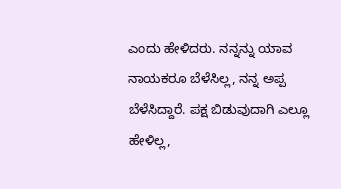ಎಂದು ಹೇಳಿದರು. ನನ್ನನ್ನು ಯಾವ ನಾಯಕರೂ ಬೆಳೆಸಿಲ್ಲ, ನನ್ನ ಅಪ್ಪ ಬೆಳೆಸಿದ್ದಾರೆ. ಪಕ್ಷ ಬಿಡುವುದಾಗಿ ಎಲ್ಲೂ ಹೇಳಿಲ್ಲ,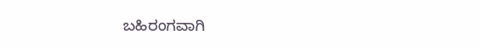ಬಹಿರಂಗವಾಗಿ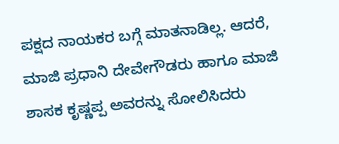ಪಕ್ಷದ ನಾಯಕರ ಬಗ್ಗೆ ಮಾತನಾಡಿಲ್ಲ. ಆದರೆ, ಮಾಜಿ ಪ್ರಧಾನಿ ದೇವೇಗೌಡರು ಹಾಗೂ ಮಾಜಿ ಶಾಸಕ ಕೃಷ್ಣಪ್ಪ ಅವರನ್ನು ಸೋಲಿಸಿದರು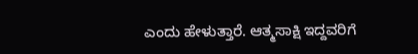ಎಂದು ಹೇಳುತ್ತಾರೆ. ಆತ್ಮಸಾಕ್ಷಿ ಇದ್ದವರಿಗೆ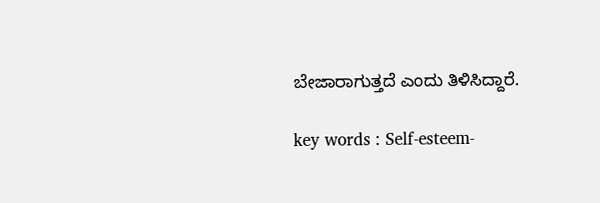ಬೇಜಾರಾಗುತ್ತದೆ ಎಂದು ತಿಳಿಸಿದ್ದಾರೆ.

key words : Self-esteem-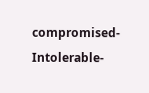compromised-Intolerable-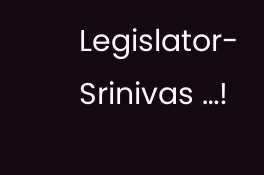Legislator-Srinivas …!